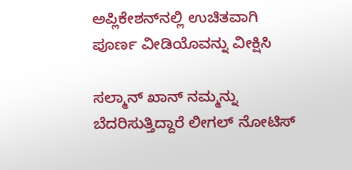ಅಪ್ಲಿಕೇಶನ್‌ನಲ್ಲಿ ಉಚಿತವಾಗಿ ಪೂರ್ಣ ವೀಡಿಯೊವನ್ನು ವೀಕ್ಷಿಸಿ

ಸಲ್ಮಾನ್ ಖಾನ್ ನಮ್ಮನ್ನು ಬೆದರಿಸುತ್ತಿದ್ದಾರೆ ಲೀಗಲ್ ನೋಟಿಸ್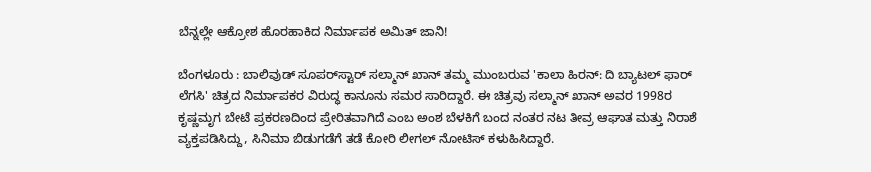ಬೆನ್ನಲ್ಲೇ ಆಕ್ರೋಶ ಹೊರಹಾಕಿದ ನಿರ್ಮಾಪಕ ಅಮಿತ್ ಜಾನಿ!

ಬೆಂಗಳೂರು : ಬಾಲಿವುಡ್ ಸೂಪರ್‌ಸ್ಟಾರ್ ಸಲ್ಮಾನ್ ಖಾನ್ ತಮ್ಮ ಮುಂಬರುವ 'ಕಾಲಾ ಹಿರನ್: ದಿ ಬ್ಯಾಟಲ್ ಫಾರ್ ಲೆಗಸಿ' ಚಿತ್ರದ ನಿರ್ಮಾಪಕರ ವಿರುದ್ಧ ಕಾನೂನು ಸಮರ ಸಾರಿದ್ದಾರೆ. ಈ ಚಿತ್ರವು ಸಲ್ಮಾನ್ ಖಾನ್ ಅವರ 1998ರ ಕೃಷ್ಣಮೃಗ ಬೇಟೆ ಪ್ರಕರಣದಿಂದ ಪ್ರೇರಿತವಾಗಿದೆ ಎಂಬ ಅಂಶ ಬೆಳಕಿಗೆ ಬಂದ ನಂತರ ನಟ ತೀವ್ರ ಆಘಾತ ಮತ್ತು ನಿರಾಶೆ ವ್ಯಕ್ತಪಡಿಸಿದ್ದು, ಸಿನಿಮಾ ಬಿಡುಗಡೆಗೆ ತಡೆ ಕೋರಿ ಲೀಗಲ್ ನೋಟಿಸ್ ಕಳುಹಿಸಿದ್ದಾರೆ.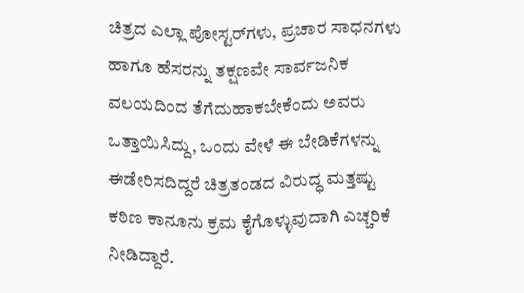ಚಿತ್ರದ ಎಲ್ಲಾ ಪೋಸ್ಟರ್‌ಗಳು, ಪ್ರಚಾರ ಸಾಧನಗಳು ಹಾಗೂ ಹೆಸರನ್ನು ತಕ್ಷಣವೇ ಸಾರ್ವಜನಿಕ ವಲಯದಿಂದ ತೆಗೆದುಹಾಕಬೇಕೆಂದು ಅವರು ಒತ್ತಾಯಿಸಿದ್ದು, ಒಂದು ವೇಳೆ ಈ ಬೇಡಿಕೆಗಳನ್ನು ಈಡೇರಿಸದಿದ್ದರೆ ಚಿತ್ರತಂಡದ ವಿರುದ್ಧ ಮತ್ತಷ್ಟು ಕಠಿಣ ಕಾನೂನು ಕ್ರಮ ಕೈಗೊಳ್ಳುವುದಾಗಿ ಎಚ್ಚರಿಕೆ ನೀಡಿದ್ದಾರೆ.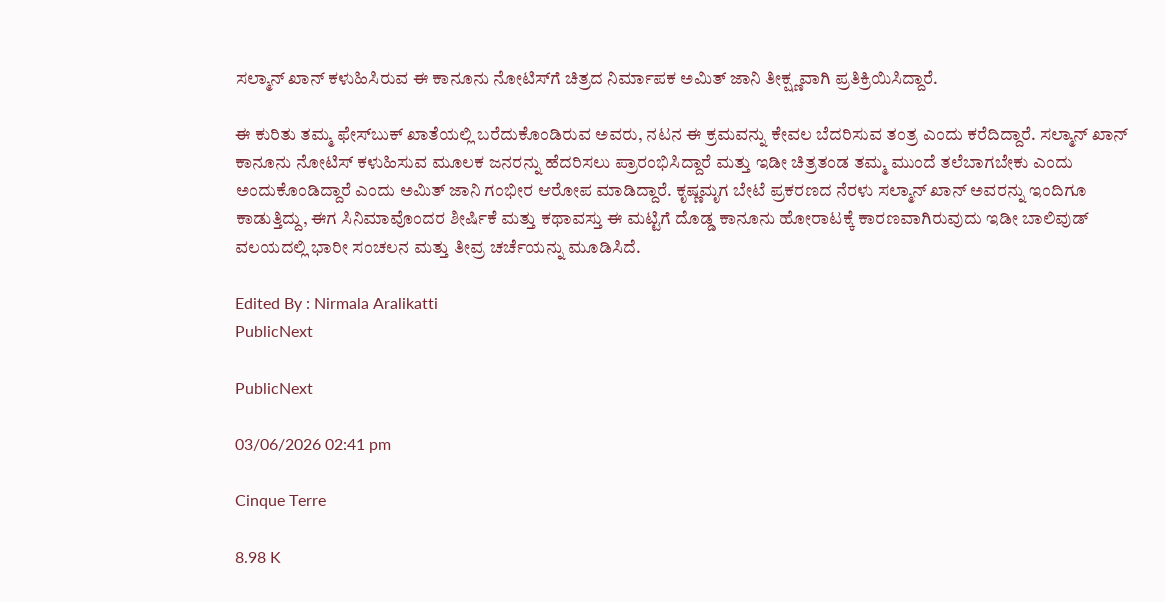ಸಲ್ಮಾನ್ ಖಾನ್ ಕಳುಹಿಸಿರುವ ಈ ಕಾನೂನು ನೋಟಿಸ್‌ಗೆ ಚಿತ್ರದ ನಿರ್ಮಾಪಕ ಅಮಿತ್ ಜಾನಿ ತೀಕ್ಷ್ಣವಾಗಿ ಪ್ರತಿಕ್ರಿಯಿಸಿದ್ದಾರೆ.

ಈ ಕುರಿತು ತಮ್ಮ ಫೇಸ್‌ಬುಕ್ ಖಾತೆಯಲ್ಲಿ ಬರೆದುಕೊಂಡಿರುವ ಅವರು, ನಟನ ಈ ಕ್ರಮವನ್ನು ಕೇವಲ ಬೆದರಿಸುವ ತಂತ್ರ ಎಂದು ಕರೆದಿದ್ದಾರೆ. ಸಲ್ಮಾನ್ ಖಾನ್ ಕಾನೂನು ನೋಟಿಸ್ ಕಳುಹಿಸುವ ಮೂಲಕ ಜನರನ್ನು ಹೆದರಿಸಲು ಪ್ರಾರಂಭಿಸಿದ್ದಾರೆ ಮತ್ತು ಇಡೀ ಚಿತ್ರತಂಡ ತಮ್ಮ ಮುಂದೆ ತಲೆಬಾಗಬೇಕು ಎಂದು ಅಂದುಕೊಂಡಿದ್ದಾರೆ ಎಂದು ಅಮಿತ್ ಜಾನಿ ಗಂಭೀರ ಆರೋಪ ಮಾಡಿದ್ದಾರೆ. ಕೃಷ್ಣಮೃಗ ಬೇಟೆ ಪ್ರಕರಣದ ನೆರಳು ಸಲ್ಮಾನ್ ಖಾನ್ ಅವರನ್ನು ಇಂದಿಗೂ ಕಾಡುತ್ತಿದ್ದು, ಈಗ ಸಿನಿಮಾವೊಂದರ ಶೀರ್ಷಿಕೆ ಮತ್ತು ಕಥಾವಸ್ತು ಈ ಮಟ್ಟಿಗೆ ದೊಡ್ಡ ಕಾನೂನು ಹೋರಾಟಕ್ಕೆ ಕಾರಣವಾಗಿರುವುದು ಇಡೀ ಬಾಲಿವುಡ್ ವಲಯದಲ್ಲಿ ಭಾರೀ ಸಂಚಲನ ಮತ್ತು ತೀವ್ರ ಚರ್ಚೆಯನ್ನು ಮೂಡಿಸಿದೆ.

Edited By : Nirmala Aralikatti
PublicNext

PublicNext

03/06/2026 02:41 pm

Cinque Terre

8.98 K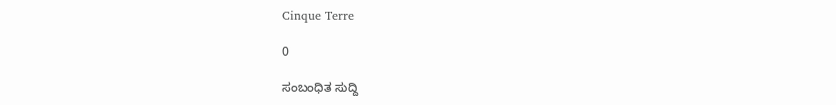Cinque Terre

0

ಸಂಬಂಧಿತ ಸುದ್ದಿ